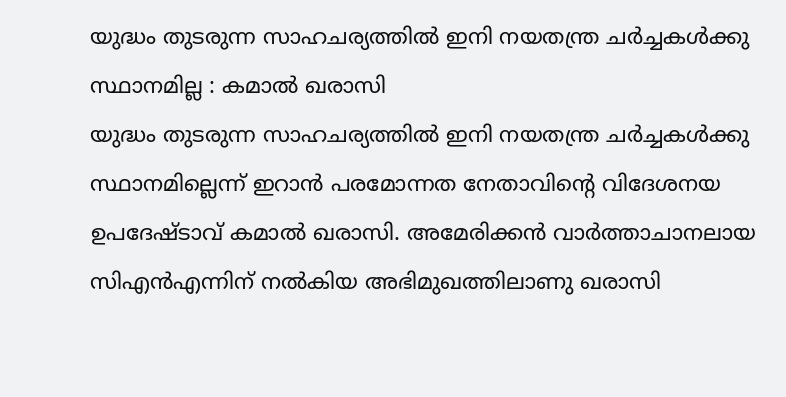യുദ്ധം തുടരുന്ന സാഹചര്യത്തിൽ ഇനി നയതന്ത്ര ചർച്ചകൾക്കു സ്ഥാനമില്ല : കമാൽ ഖരാസി
യുദ്ധം തുടരുന്ന സാഹചര്യത്തിൽ ഇനി നയതന്ത്ര ചർച്ചകൾക്കു സ്ഥാനമില്ലെന്ന് ഇറാൻ പരമോന്നത നേതാവിന്റെ വിദേശനയ ഉപദേഷ്ടാവ് കമാൽ ഖരാസി. അമേരിക്കൻ വാർത്താചാനലായ സിഎൻഎന്നിന് നൽകിയ അഭിമുഖത്തിലാണു ഖരാസി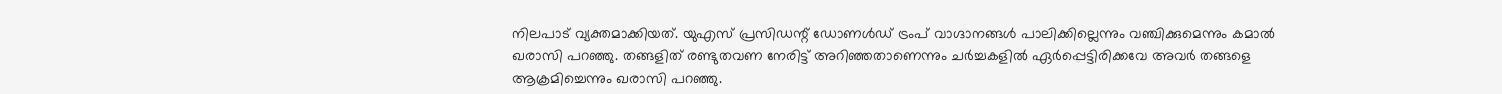നിലപാട് വ്യക്തമാക്കിയത്. യുഎസ് പ്രസിഡന്റ് ഡോണൾഡ് ട്രംപ് വാഗ്ദാനങ്ങൾ പാലിക്കില്ലെന്നും വഞ്ചിക്കുമെന്നും കമാൽ ഖരാസി പറഞ്ഞു. തങ്ങളിത് രണ്ടുതവണ നേരിട്ട് അറിഞ്ഞതാണെന്നും ചർച്ചകളിൽ ഏർപ്പെട്ടിരിക്കവേ അവർ തങ്ങളെ ആക്രമിച്ചെന്നും ഖരാസി പറഞ്ഞു.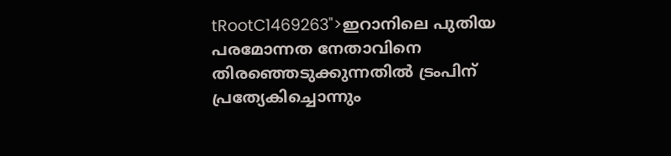tRootC1469263">ഇറാനിലെ പുതിയ പരമോന്നത നേതാവിനെ തിരഞ്ഞെടുക്കുന്നതിൽ ട്രംപിന് പ്രത്യേകിച്ചൊന്നും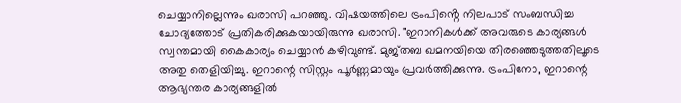ചെയ്യാനില്ലെന്നും ഖരാസി പറഞ്ഞു. വിഷയത്തിലെ ട്രംപിൻ്റെ നിലപാട് സംബന്ധിച്ച ചോദ്യത്തോട് പ്രതികരിക്കുകയായിരുന്നു ഖരാസി. "ഇറാനികൾക്ക് അവരുടെ കാര്യങ്ങൾ സ്വന്തമായി കൈകാര്യം ചെയ്യാൻ കഴിവുണ്ട്. മുജ്തബ ഖമനയിയെ തിരഞ്ഞെടുത്തതിലൂടെ അതു തെളിയിച്ചു. ഇറാന്റെ സിസ്റ്റം പൂർണ്ണമായും പ്രവർത്തിക്കുന്നു. ട്രംപിനോ, ഇറാന്റെ ആഭ്യന്തര കാര്യങ്ങളിൽ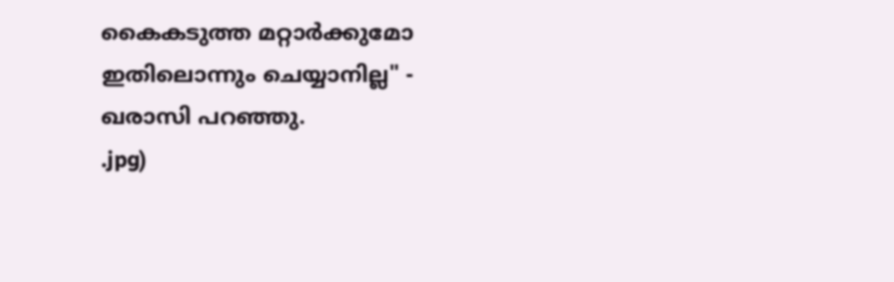കൈകടുത്ത മറ്റാർക്കുമോ ഇതിലൊന്നും ചെയ്യാനില്ല" - ഖരാസി പറഞ്ഞു.
.jpg)